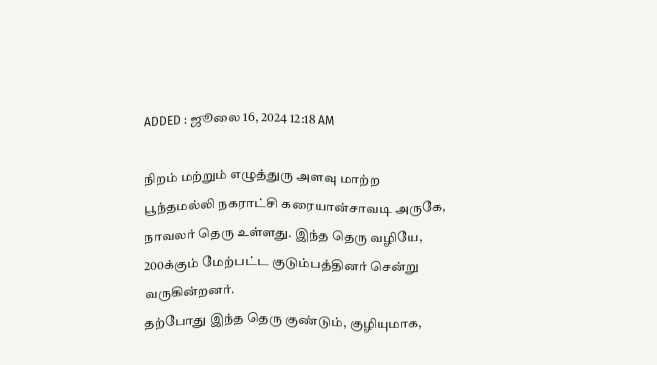ADDED : ஜூலை 16, 2024 12:18 AM

நிறம் மற்றும் எழுத்துரு அளவு மாற்ற
பூந்தமல்லி நகராட்சி கரையான்சாவடி அருகே, நாவலர் தெரு உள்ளது. இந்த தெரு வழியே, 200க்கும் மேற்பட்ட குடும்பத்தினர் சென்று வருகின்றனர்.
தற்போது இந்த தெரு குண்டும், குழியுமாக,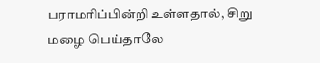பராமரிப்பின்றி உள்ளதால், சிறு மழை பெய்தாலே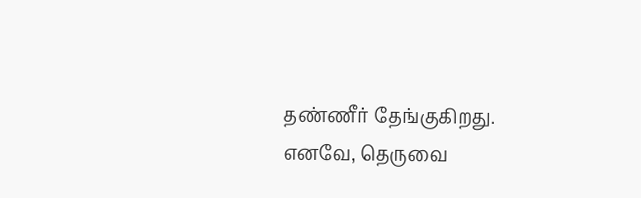தண்ணீர் தேங்குகிறது. எனவே, தெருவை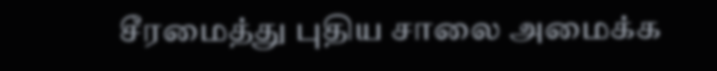சீரமைத்து புதிய சாலை அமைக்க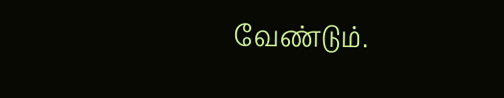வேண்டும்.